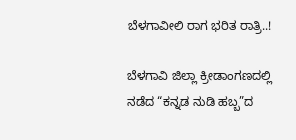ಬೆಳಗಾವೀಲಿ ರಾಗ ಭರಿತ ರಾತ್ರಿ..!

ಬೆಳಗಾವಿ ಜಿಲ್ಲಾ ಕ್ರೀಡಾಂಗಣದಲ್ಲಿ ನಡೆದ “ಕನ್ನಡ ನುಡಿ ಹಬ್ಬ”ದ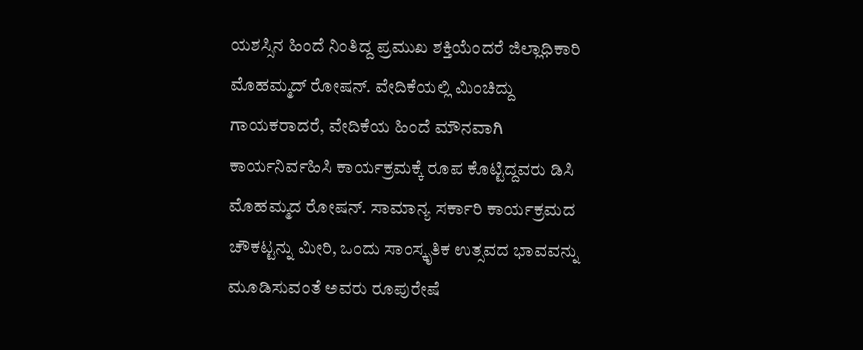ಯಶಸ್ಸಿನ ಹಿಂದೆ ನಿಂತಿದ್ದ ಪ್ರಮುಖ ಶಕ್ತಿಯೆಂದರೆ ಜಿಲ್ಲಾಧಿಕಾರಿ ಮೊಹಮ್ಮದ್ ರೋಷನ್. ವೇದಿಕೆಯಲ್ಲಿ ಮಿಂಚಿದ್ದು ಗಾಯಕರಾದರೆ, ವೇದಿಕೆಯ ಹಿಂದೆ ಮೌನವಾಗಿ ಕಾರ್ಯನಿರ್ವಹಿಸಿ ಕಾರ್ಯಕ್ರಮಕ್ಕೆ ರೂಪ ಕೊಟ್ಟಿದ್ದವರು ಡಿಸಿ ಮೊಹಮ್ಮದ ರೋಷನ್. ಸಾಮಾನ್ಯ ಸರ್ಕಾರಿ ಕಾರ್ಯಕ್ರಮದ ಚೌಕಟ್ಟನ್ನು ಮೀರಿ, ಒಂದು ಸಾಂಸ್ಕೃತಿಕ ಉತ್ಸವದ ಭಾವವನ್ನು ಮೂಡಿಸುವಂತೆ ಅವರು ರೂಪುರೇಷೆ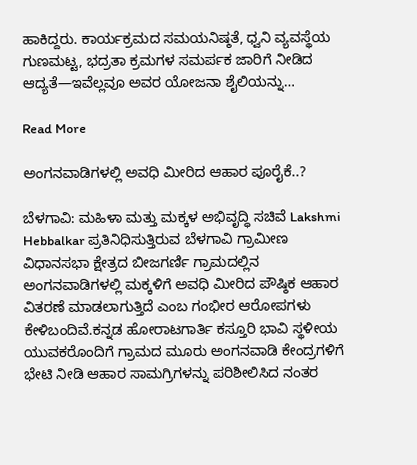ಹಾಕಿದ್ದರು. ಕಾರ್ಯಕ್ರಮದ ಸಮಯನಿಷ್ಠತೆ, ಧ್ವನಿ ವ್ಯವಸ್ಥೆಯ ಗುಣಮಟ್ಟ, ಭದ್ರತಾ ಕ್ರಮಗಳ ಸಮರ್ಪಕ ಜಾರಿಗೆ ನೀಡಿದ ಆದ್ಯತೆ—ಇವೆಲ್ಲವೂ ಅವರ ಯೋಜನಾ ಶೈಲಿಯನ್ನು…

Read More

ಅಂಗನವಾಡಿಗಳಲ್ಲಿ ಅವಧಿ ಮೀರಿದ ಆಹಾರ ಪೂರೈಕೆ..?

ಬೆಳಗಾವಿ: ಮಹಿಳಾ ಮತ್ತು ಮಕ್ಕಳ ಅಭಿವೃದ್ಧಿ ಸಚಿವೆ Lakshmi Hebbalkar ಪ್ರತಿನಿಧಿಸುತ್ತಿರುವ ಬೆಳಗಾವಿ ಗ್ರಾಮೀಣ ವಿಧಾನಸಭಾ ಕ್ಷೇತ್ರದ ಬೀಜಗರ್ಣಿ ಗ್ರಾಮದಲ್ಲಿನ ಅಂಗನವಾಡಿಗಳಲ್ಲಿ ಮಕ್ಕಳಿಗೆ ಅವಧಿ ಮೀರಿದ ಪೌಷ್ಠಿಕ ಆಹಾರ ವಿತರಣೆ ಮಾಡಲಾಗುತ್ತಿದೆ ಎಂಬ ಗಂಭೀರ ಆರೋಪಗಳು ಕೇಳಿಬಂದಿವೆ.ಕನ್ನಡ ಹೋರಾಟಗಾರ್ತಿ ಕಸ್ತೂರಿ ಭಾವಿ ಸ್ಥಳೀಯ ಯುವಕರೊಂದಿಗೆ ಗ್ರಾಮದ ಮೂರು ಅಂಗನವಾಡಿ ಕೇಂದ್ರಗಳಿಗೆ ಭೇಟಿ ನೀಡಿ ಆಹಾರ ಸಾಮಗ್ರಿಗಳನ್ನು ಪರಿಶೀಲಿಸಿದ ನಂತರ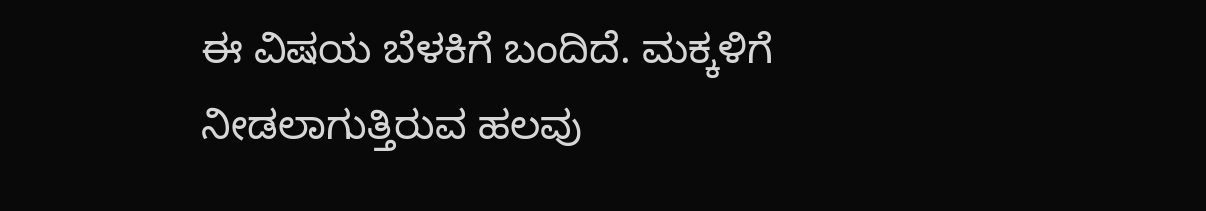ಈ ವಿಷಯ ಬೆಳಕಿಗೆ ಬಂದಿದೆ. ಮಕ್ಕಳಿಗೆ ನೀಡಲಾಗುತ್ತಿರುವ ಹಲವು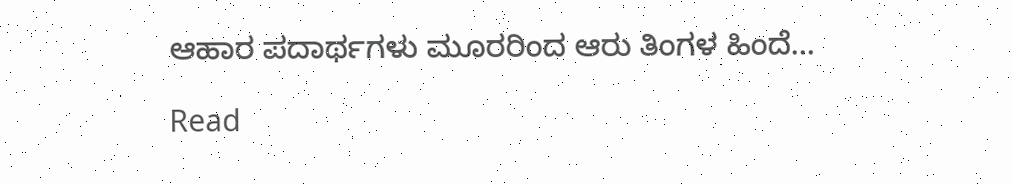ಆಹಾರ ಪದಾರ್ಥಗಳು ಮೂರರಿಂದ ಆರು ತಿಂಗಳ ಹಿಂದೆ…

Read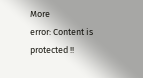More
error: Content is protected !!